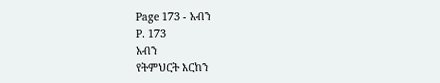Page 173 - አብን
P. 173
አብን
የትምህርት እርከን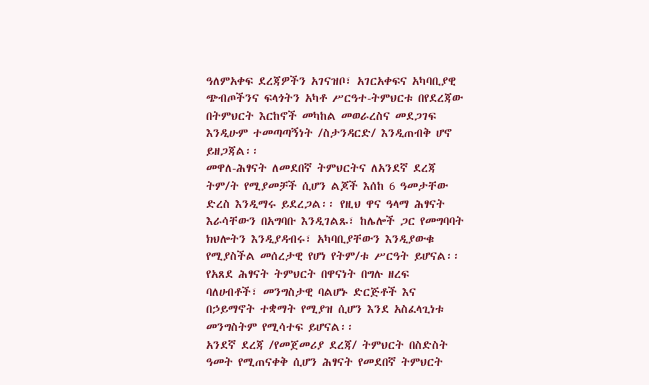ዓለምአቀፍ ደረጃዎችን አገናዝቦ፣ አገርአቀፍና አካባቢያዊ
ጭብጦችንና ፍላጎትን አካቶ ሥርዓተ-ትምህርቱ በየደረጃው
በትምህርት እርከኖች መካከል መወራረስና መደጋገፍ
እንዲሁም ተመጣጣኝነት /ስታንዳርድ/ እንዲጠብቅ ሆኖ
ይዘጋጃል፡፡
መዋለ-ሕፃናት ለመደበኛ ትምህርትና ለአንደኛ ደረጃ
ትም/ት የሚያመቻች ሲሆን ልጆች እሰከ 6 ዓመታቸው
ድረስ እንዲማሩ ይደረጋል፡፡ የዚህ ዋና ዓላማ ሕፃናት
እራሳቸውን በአግባቡ እንዲገልጹ፣ ከሌሎች ጋር የመግባባት
ክህሎትን እንዲያዳብሩ፣ አካባቢያቸውን እንዲያውቁ
የሚያስችል መሰረታዊ የሆነ የትም/ቱ ሥርዓት ይሆናል፡፡
የአጸደ ሕፃናት ትምህርት በዋናነት በግሉ ዘረፍ
ባለሀብቶች፣ መንግስታዊ ባልሆኑ ድርጅቶች እና
በኃይማኖት ተቋማት የሚያዝ ሲሆን እንደ አስፈላጊነቱ
መንግስትም የሚሳተፍ ይሆናል፡፡
አንደኛ ደረጃ /የመጀመሪያ ደረጃ/ ትምህርት በስድስት
ዓመት የሚጠናቀቅ ሲሆን ሕፃናት የመደበኛ ትምህርት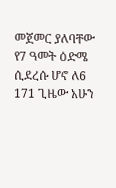መጀመር ያለባቸው የ7 ዓመት ዕድሜ ሲደረሱ ሆኖ ለ6
171 ጊዜው አሁን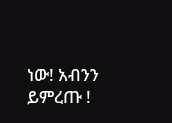ነው! አብንን ይምረጡ !